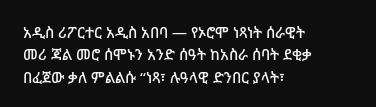አዲስ ሪፖርተር አዲስ አበባ — የኦሮሞ ነጻነት ሰራዊት መሪ ጃል መሮ ሰሞኑን አንድ ሰዓት ከአስራ ሰባት ደቂቃ በፈጀው ቃለ ምልልሱ “ነጻ፣ ሉዓላዊ ድንበር ያላት፣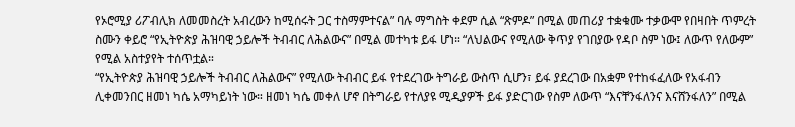የኦሮሚያ ሪፖብሊክ ለመመስረት አብረውን ከሚሰሩት ጋር ተስማምተናል” ባሉ ማግስት ቀደም ሲል “ጽምዶ” በሚል መጠሪያ ተቋቁሙ ተቃውሞ የበዛበት ጥምረት ስሙን ቀይሮ “የኢትዮጵያ ሕዝባዊ ኃይሎች ትብብር ለሕልውና” በሚል መተካቱ ይፋ ሆነ። “ለህልውና የሚለው ቅጥያ የገበያው የዳቦ ስም ነው፤ ለውጥ የለውም” የሚል አስተያየት ተሰጥቷል።
“የኢትዮጵያ ሕዝባዊ ኃይሎች ትብብር ለሕልውና” የሚለው ትብብር ይፋ የተደረገው ትግራይ ውስጥ ሲሆን፣ ይፋ ያደረገው በአቋም የተከፋፈለው የአፋብን ሊቀመንበር ዘመነ ካሴ አማካይነት ነው። ዘመነ ካሴ መቀለ ሆኖ በትግራይ የተለያዩ ሚዲያዎች ይፋ ያድርገው የስም ለውጥ “እናቸንፋለንና እናሸንፋለን” በሚል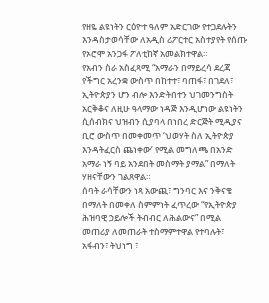የዘዬ ልዩነትን ርዕዮተ ዓለም አድርገው የተጋደሉትን እንዳስታወሳቸው ለአዲስ ሪፖርተር አስተያየት የሰጡ የኦሮሞ አንጋፋ ፖለቲከኛ አመልክተዋል።
የአብን ስራ አስፈጻሚ “አማራን በማይረሳ ደረጃ የችግር አረንቋ ውስጥ በከተተ፣ ባጠፋ፣ በገደለ፣ ኢትዮጵያን ሆን ብሎ እንድትበተን ህገመንግስት አርቅቆና ለዚሁ ዓላማው ነዳጅ እንዲሆነው ልዩነትን ሲሰብክና ህዝብን ሲያባላ በነበረ ድርጅት ሚዲያና ቢሮ ውስጥ በመቀመጥ ‘ህወሃት ስለ ኢትዮጵያ እንዳትፈርስ ጨነቀው’ የሚል መግለጫ በአንድ አማራ ነኝ ባይ አንደበት መስማት ያማል” በማለት ሃዘናቸውን ገልጸዋል።
ሰባት ራሳቸውን ነጻ አውጪ፣ ግንባር እና ንቅናቄ በማለት በመቀለ ስምምነት ፈጥረው “የኢትዮጵያ ሕዝባዊ ኃይሎች ትብብር ለሕልውና” በሚል መጠሪያ ለመጠራት ተስማምተዋል የተባሉት፣ አፋብን፣ ትህነግ ፣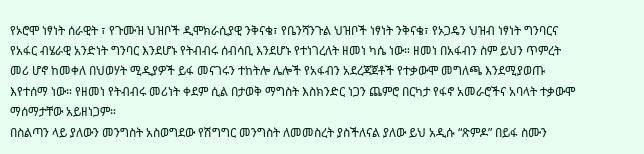የኦሮሞ ነፃነት ሰራዊት ፣ የጉሙዝ ህዝቦች ዲሞክራሲያዊ ንቅናቄ፣ የቤንሻንጉል ህዝቦች ነፃነት ንቅናቄ፣ የኦጋዴን ህዝብ ነፃነት ግንባርና የአፋር ብሄራዊ አንድነት ግንባር እንደሆኑ የትብብሩ ሰብሳቢ እንደሆኑ የተነገረለት ዘመነ ካሴ ነው። ዘመነ በአፋብን ስም ይህን ጥምረት መሪ ሆኖ ከመቀለ በህወሃት ሚዲያዎች ይፋ መናገሩን ተከትሎ ሌሎች የአፋብን አደረጃጀቶች የተቃውሞ መግለጫ እንደሚያወጡ እየተሰማ ነው። የዘመነ የትብብሩ መሪነት ቀደም ሲል በታወቅ ማግስት እስክንድር ነጋን ጨምሮ በርካታ የፋኖ አመራሮችና አባላት ተቃውሞ ማሰማታቸው አይዘነጋም።
በስልጣን ላይ ያለውን መንግስት አስወግደው የሽግግር መንግስት ለመመስረት ያስችለናል ያለው ይህ አዲሱ “ጽምዶ” በይፋ ስሙን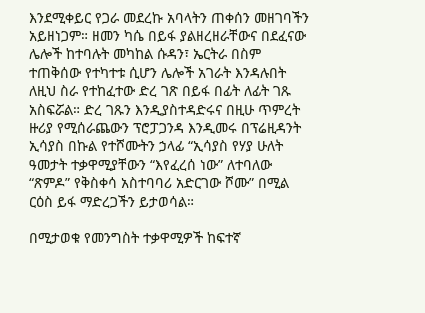እንደሚቀይር የጋራ መደረኩ አባላትን ጠቀሰን መዘገባችን አይዘነጋም። ዘመን ካሴ በይፋ ያልዘረዘራቸውና በደፈናው ሌሎች ከተባሉት መካከል ሱዳን፣ ኤርትራ በስም ተጠቅሰው የተካተቱ ሲሆን ሌሎች አገራት እንዳሉበት ለዚህ ስራ የተከፈተው ድረ ገጽ በይፋ በፊት ለፊት ገጹ አስፍሯል። ድረ ገጹን እንዲያስተዳድሩና በዚሁ ጥምረት ዙሪያ የሚሰራጨውን ፕሮፓጋንዳ እንዲመሩ በፕሬዚዳንት ኢሳያስ በኩል የተሾሙትን ኃላፊ “ኢሳያስ የሃያ ሁለት ዓመታት ተቃዋሚያቸውን “እየፈረሰ ነው” ለተባለው “ጽምዶ” የቅስቀሳ አስተባባሪ አድርገው ሾሙ” በሚል ርዕስ ይፋ ማድረጋችን ይታወሳል።

በሚታወቁ የመንግስት ተቃዋሚዎች ከፍተኛ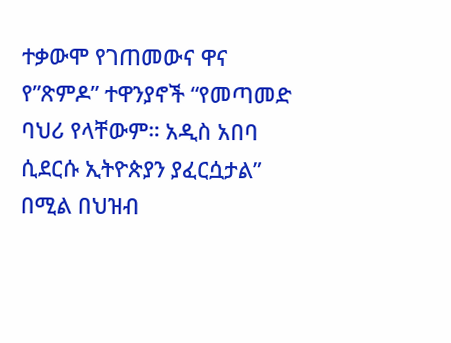ተቃውሞ የገጠመውና ዋና የ”ጽምዶ” ተዋንያኖች “የመጣመድ ባህሪ የላቸውም። አዲስ አበባ ሲደርሱ ኢትዮጵያን ያፈርሷታል” በሚል በህዝብ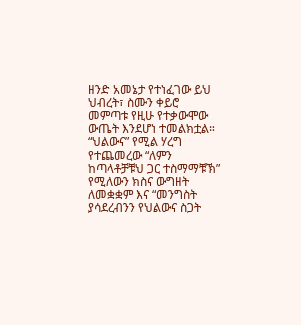ዘንድ አመኔታ የተነፈገው ይህ ህብረት፣ ስሙን ቀይሮ መምጣቱ የዚሁ የተቃውሞው ውጤት እንደሆነ ተመልክቷል። “ህልውና” የሚል ሃረግ የተጨመረው “ለምን ከጣላቶቻቹህ ጋር ተስማማቹኽ” የሚለውን ክስና ውግዘት ለመቋቋም እና “መንግስት ያሳደረብንን የህልውና ስጋት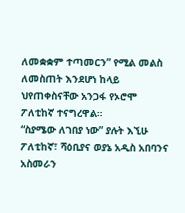ለመቋቋም ተጣመርን” የሚል መልስ ለመስጠት እንደሆነ ከላይ ህየጠቀስናቸው አንጋፋ የኦሮሞ ፖለቲከኛ ተናግረዋል።
“ስያሜው ለገበያ ነው” ያሉት እኚሁ ፖለቲከኛ፣ ሻዕቢያና ወያኔ አዲስ አበባንና አስመራን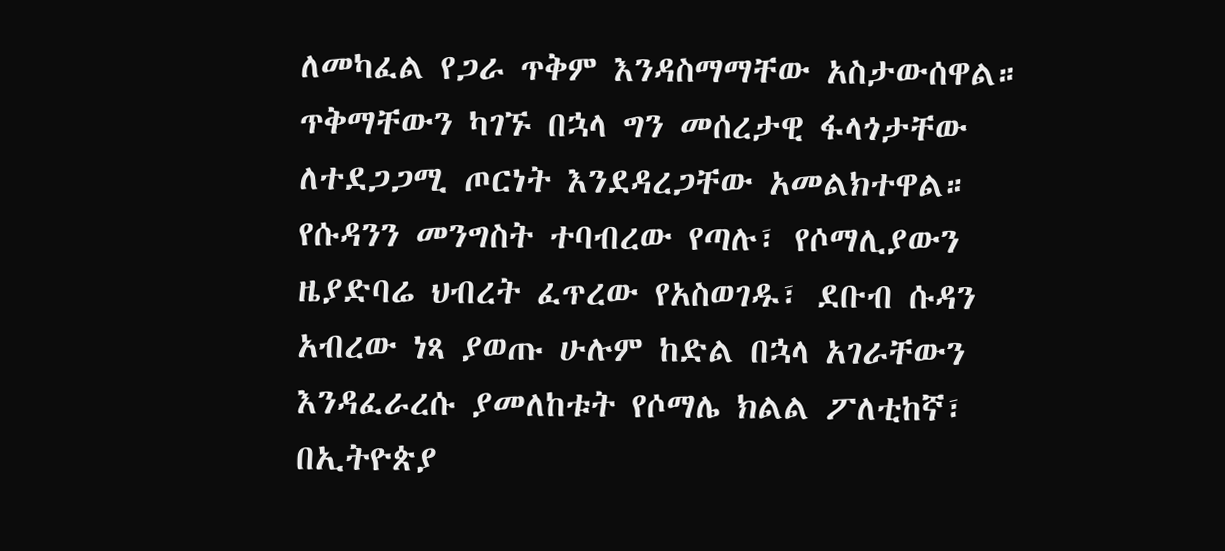ለመካፈል የጋራ ጥቅም እንዳስማማቸው አስታውሰዋል። ጥቅማቸውን ካገኙ በኋላ ግን መሰረታዊ ፋላጎታቸው ለተደጋጋሚ ጦርነት እንደዳረጋቸው አመልክተዋል።
የሱዳንን መንግስት ተባብረው የጣሉ፣ የሶማሊያውን ዜያድባሬ ህብረት ፈጥረው የአስወገዱ፣ ደቡብ ሱዳን አብረው ነጻ ያወጡ ሁሉም ከድል በኋላ አገራቸውን እንዳፈራረሱ ያመለከቱት የሶማሌ ክልል ፖለቲከኛ፣ በኢትዮጵያ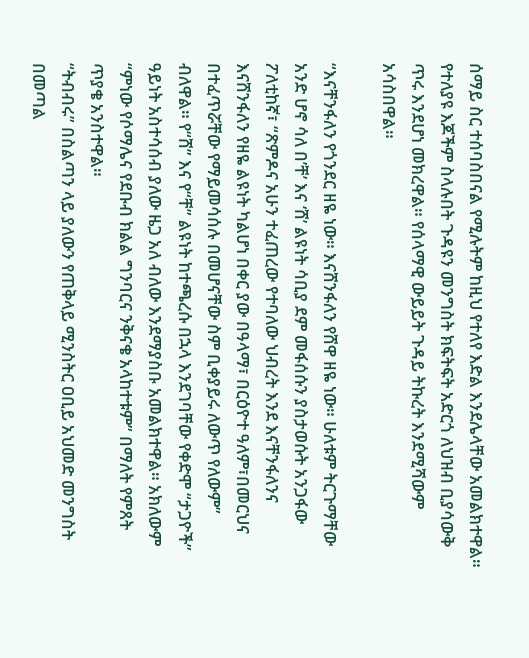ሰማይ ስር ተሰባስበናል የሚሉትም ከዚህ የተለየ እድል እንደሌላቸው አመልክተዋል። የተለያዩ እጆችም ስላሉበት ጉዳዩን መንግስት ክፍትፍት አድርጎ ለህዝብ ቢያሳውቅ ጥሩ እንደሆነ መክረዋል። የሰላማዊ ውይይት ጉዳይ ትኩረት እንደሚሻውም አሳስበዋል።

“እናቸንፋለን የጎንደር ዘዬ ነው። እናሸንፋለን የሸዋ ዘዬ ነው። ሁለቱም ትርጉማቸው አንድ ሆኖ ሳለ በ’ቸ’ እና ‘ሸ’ ልዩነት ሳቢያ ደም መፋሰሱን ያስታወሱት አንጋፋው ፖለቲከኛ፣ “ጽምዶና አሁን ተፈጠረው የተባለው ህብረት እንደ እናቸንፋለንና እናሸንፋለን የዘዬ ልዩነት ካልሆነ በቀር ያው በዓላማ፣ በርዕዮተ ዓለም፣በመርህና በተፈጥሯቸው የማይመሳሰሉ በመሆናቸው ስም ቢቀያይሩ ለውጥ የለውም” ብለዋል። የ“ሸ” እና የ“ቸ” ልዩነት ከተጫረሱ በኋላ እንደገባቸው የቀድሞ “ታጋዮች” ዓይነት አስተሳሰብ ያለው ዜጋ አለ ብለው እንደማያስቡ አመልክተዋል። አክለውም “ምነው የሶማሌና የደቡብ ክልል ግንባርና ንቅናቄ አላከተቱም” በማለት የምጸት ጥያቄ አንስተዋል።
“ትብብሩ” በስልጣን ላይ ያለውን የጠቅላይ ሚንስትር ዐቢይ አህመድ መንግስት በመጣል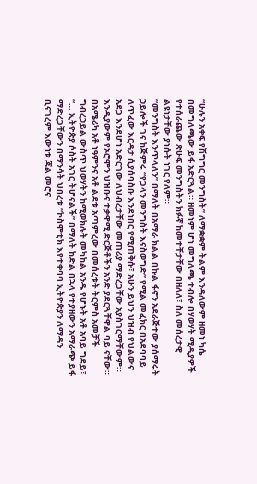“ሁሉን አቀፍ የሽግግር መንግስት” ለማቋቋም ትልም እንዳለውም ዘመነ ካሴ በመግለጫው ይፋ አድርጓል። ዘመነም ሆነ መግለጫ ተብሎ በሃወሃት ሚዲያዎች የተሰራጨው ጽሁፍ መንግስትን ክፉኛ ከመተቸታቸው በዘለለ፣ ስለ መሰረታዊ ልዩነታቸው ያነሱት ነገር የለም።
“መንግስት እንጥላለን” በማለት በአማራ ክልል በኩል ፋኖን አደራጅተው ያሰማሩት ኃይሎች ገና ከጅምሩ “የጋላን መንግስት እናስወግድ” የሚል መፈክር በአደባባይ ለጥፈው እርዳታ ሲያሰባስቡ እንደነበር የሚጠቅሱ፣ አሁን ይህን ህዝብ የህልውና አደጋ እንደሆነ አድርገው ለህብረታቸው መጠሪያ ማድረጋቸው አያስገርማቸውም። እንዲያውም የኦሮሞን ህዝቡና ተቃዋሚ ድርጅቶችን አንድ ያደርጓቸዋል ባይ ናቸው።
በአሜሪካ አቶ ነዓምንና አቶ ልደቱ አጣምረው በመሰረቱት ትርምስ አመቻች ግብረኃይል ውስጥ ህወሃትን ከሚወክሉት መካከል አንዱ የሆኑት አቶ አባይ ግደይ፣ “… ኢትዮጵያ ሶስት አገር ትሆናልች” በማለት ከድል በኋላ የተያዘውን አማራጭ ይፋ ማድረጋቸውን በማንሳት ህበረቱ “ኮስሞቲክ እየተቀባባ ኢትዮጵያን ለማዳን ቢናገረም እውነቱ ጃል መሮና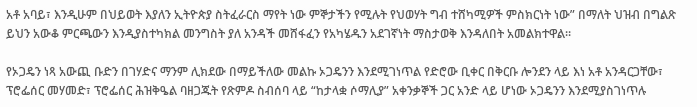አቶ አባይ፣ እንዲሁም በህይወት እያለን ኢትዮጵያ ስትፈራርስ ማየት ነው ምኞታችን የሚሉት የህወሃት ግብ ተሸካሚዎች ምስክርነት ነው” በማለት ህዝብ በግልጽ ይህን አውቆ ምርጫውን እንዲያስተካክል መንግስት ያለ አንዳች መሸፋፈን የአካሄዱን አደገኛነት ማስታወቅ እንዳለበት አመልክተዋል።

የኦጋዴን ነጻ አውጪ ቡድን በገሃድና ማንም ሊክደው በማይችለው መልኩ ኦጋዴንን እንደሚገነጥል የድሮው ቢቀር በቅርቡ ሎንደን ላይ እነ አቶ አንዳርጋቸው፣ ፕሮፌሰር መሃመድ፣ ፕሮፌሰር ሕዝቅዔል ባዘጋጁት የጽምዶ ስብሰባ ላይ “ከታላቋ ሶማሊያ” አቀንቃኞች ጋር አንድ ላይ ሆነው ኦጋዴንን እንደሚያስገነጥሉ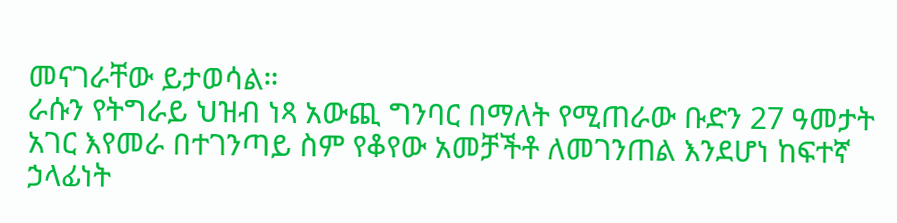መናገራቸው ይታወሳል።
ራሱን የትግራይ ህዝብ ነጻ አውጪ ግንባር በማለት የሚጠራው ቡድን 27 ዓመታት አገር እየመራ በተገንጣይ ስም የቆየው አመቻችቶ ለመገንጠል እንደሆነ ከፍተኛ ኃላፊነት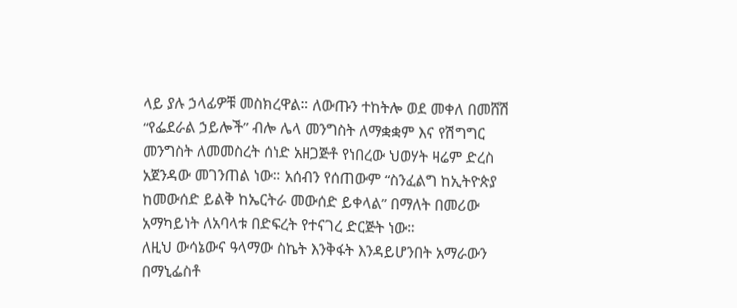ላይ ያሉ ኃላፊዎቹ መስክረዋል። ለውጡን ተከትሎ ወደ መቀለ በመሸሽ “የፌደራል ኃይሎች” ብሎ ሌላ መንግስት ለማቋቋም እና የሽግግር መንግስት ለመመስረት ሰነድ አዘጋጅቶ የነበረው ህወሃት ዛሬም ድረስ አጀንዳው መገንጠል ነው። አሰብን የሰጠውም “ስንፈልግ ከኢትዮጵያ ከመውሰድ ይልቅ ከኤርትራ መውሰድ ይቀላል” በማለት በመሪው አማካይነት ለአባላቱ በድፍረት የተናገረ ድርጅት ነው።
ለዚህ ውሳኔውና ዓላማው ስኬት እንቅፋት እንዳይሆንበት አማራውን በማኒፌስቶ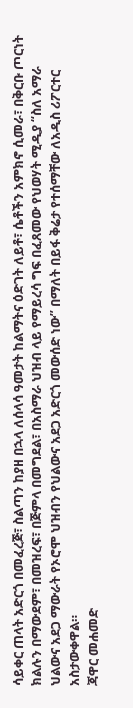ሳይቀር ጠላት አድርጎ በመፈረጅ፣ ስልጣን ከያዘ በኋላ ለሰላሳ ዓመታት ከልማትና ዕድገት ለይቶ፣ ሴቶችን አምክኖ ሲመራ፣ በቅርቡ ጦርነት ክልሉን በማውደም፣ በመዝረፍ፣ በጅምላ በመግደል፣ በአስማራ ህዝብ ላይ የማይረሳ ግፍ በፈጸመው የህወሃት ሚዲያ “ስለ አማራ ህልውና አደጋ ማውራት የኦሮሞ ህዝብን የህልውና አደጋ አድርጎ መውሰድ ነው” በማለት በይፋ ቅሬታ የተሰማቸው ለአዲስ ሪፖርተር አስታውቀዋል።
ጃዋር መሐመድ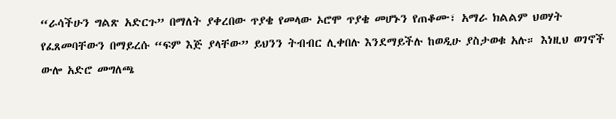“ራሳችሁን ግልጽ አድርጉ” በማለት ያቀረበው ጥያቄ የመላው ኦሮሞ ጥያቄ መሆኑን የጠቆሙ፣ አማራ ክልልም ህወሃት የፈጸመባቸውን በማይረሱ “ፍም እጅ ያላቸው” ይህንን ትብብር ሊቀበሉ እንደማይችሉ ከወዲሁ ያስታወቁ አሉ። እነዚህ ወገኖች ውሎ አድሮ መግለጫ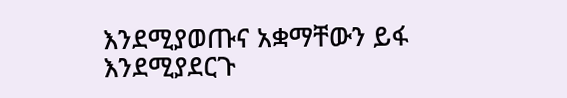እንደሚያወጡና አቋማቸውን ይፋ እንደሚያደርጉ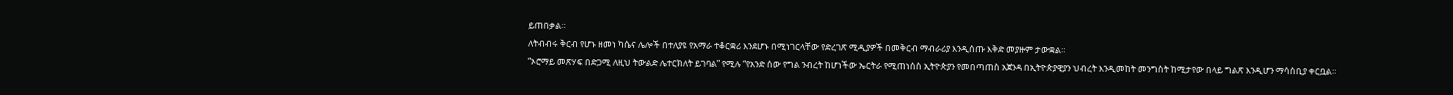ይጠበቃል።
ለትብብሩ ቅርብ የሆኑ ዘመነ ካሴና ሌሎች በተለያዩ የአማራ ተቆርቋሪ እንደሆኑ በሚነገርላቸው የድረገጽ ሚዲያዎች በመቅርብ ማብራሪያ እንዲሰጡ እቅድ መያዙም ታውቋል።
“ኦሮማይ መጽሃፍ በድጋሚ ለዚህ ትውልድ ሌተርክለት ይገባል” የሚሉ “የአንድ ሰው የግል ንብረት ከሆነችው ኤርትራ የሚጠነሰስ ኢትዮጵያን የመበጣጠስ አጀንዳ በኢትዮጵያዊያን ህብረት እንዲመከት መንግስት ከሚታየው በላይ ግልጽ እንዲሆን ማሳሰቢያ ቀርቧል።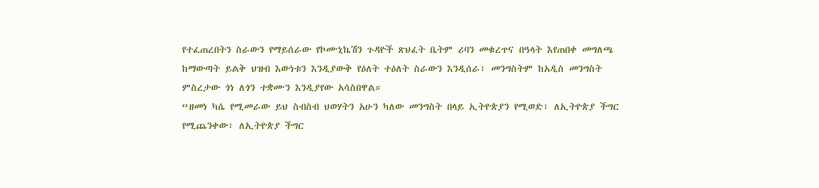የተፈጠረበትን ስራውን የማይሰራው የኮሙኒኬሽን ጉዳዮች ጽህፈት ቤትም ሪባን መቁረጥና በዓላት እየጠበቀ መግለጫ ከማውጣት ይልቅ ህዝብ እውነቱን እንዲያውቅ የዕለት ተዕለት ስራውን እንዲሰራ፣ መንግስትም ከአዲስ መንግስት ምስረታው ጎነ ለጎን ተቋሙን እንዲያየው አሳስበዋል።
“ዘመነ ካሴ የሚመራው ይህ ስብስብ ህወሃትን አሁን ካለው መንግስት በላይ ኢትዮጵያን የሚወድ፣ ለኢትዮጵያ ችግር የሚጨንቀው፣ ለኢትዮጵያ ችግር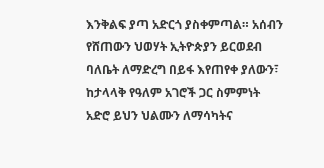እንቅልፍ ያጣ አድርጎ ያስቀምጣል። አሰብን የሸጠውን ህወሃት ኢትዮጵያን ይርወደብ ባለቤት ለማድረግ በይፋ እየጠየቀ ያለውን፣ ከታላላቅ የዓለም አገሮች ጋር ስምምነት አድሮ ይህን ህልሙን ለማሳካትና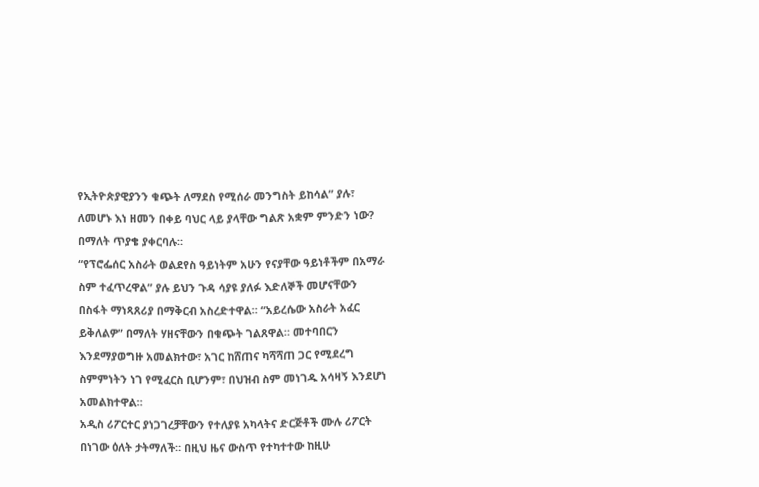የኢትዮጵያዊያንን ቁጭት ለማደስ የሚሰራ መንግስት ይከሳል” ያሉ፣ ለመሆኑ እነ ዘመን በቀይ ባህር ላይ ያላቸው ግልጽ አቋም ምንድን ነው? በማለት ጥያቄ ያቀርባሉ።
“የፕሮፌሰር አስራት ወልደየስ ዓይነትም አሁን የናያቸው ዓይነቶችም በአማራ ስም ተፈጥረዋል” ያሉ ይህን ጉዳ ሳያዩ ያለፉ እድለኞች መሆናቸውን በስፋት ማነጻጸሪያ በማቅርብ አስረድተዋል። “አይረሴው አስራት አፈር ይቅለልዎ” በማለት ሃዘናቸውን በቁጭት ገልጸዋል። መተባበርን እንደማያወግዙ አመልክተው፣ አገር ከሸጠና ካሻሻጠ ጋር የሚደረግ ስምምነትን ነገ የሚፈርስ ቢሆንም፣ በህዝብ ስም መነገዱ አሳዛኝ እንደሆነ አመልክተዋል።
አዲስ ሪፖርተር ያነጋገረቻቸውን የተለያዩ አካላትና ድርጅቶች ሙሉ ሪፖርት በነገው ዕለት ታትማለች። በዚህ ዜና ውስጥ የተካተተው ከዚሁ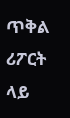ጥቅል ሪፖርት ላይ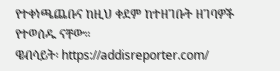የተቀነጫጨቡና ከዚህ ቀደም ከተዘገቡት ዘገባዎች የተወሰዱ ናቸው።
ዌብሳይት፡ https://addisreporter.com/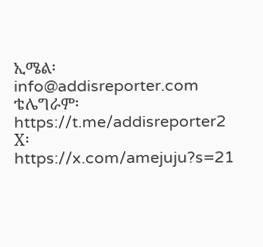ኢሜል፡ info@addisreporter.com
ቴሌግራም፡ https://t.me/addisreporter2
X፡ https://x.com/amejuju?s=21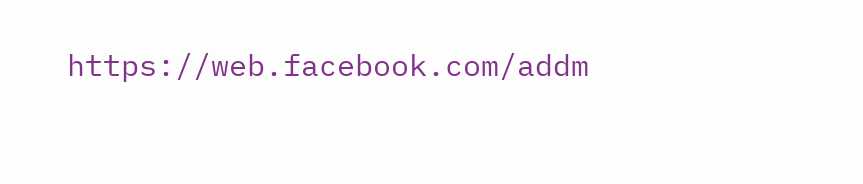https://web.facebook.com/addm